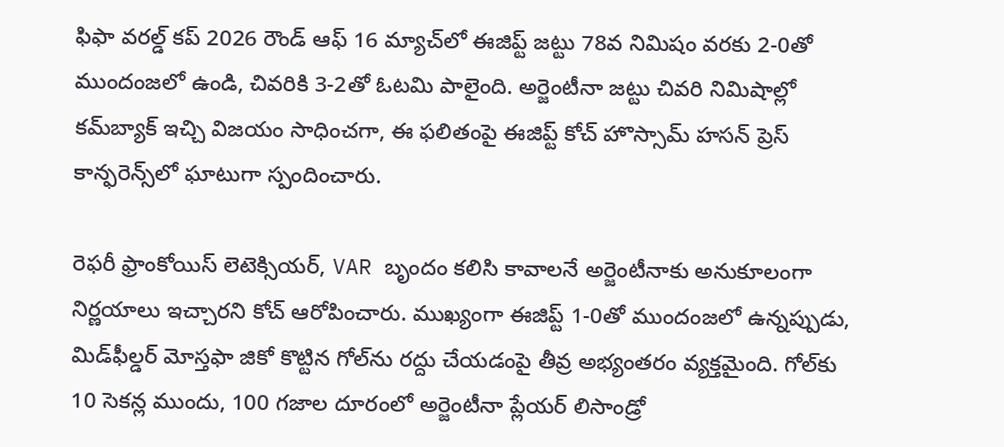ఫిఫా వరల్డ్ కప్ 2026 రౌండ్ ఆఫ్ 16 మ్యాచ్‌లో ఈజిప్ట్ జట్టు 78వ నిమిషం వరకు 2-0తో ముందంజలో ఉండి, చివరికి 3-2తో ఓటమి పాలైంది. అర్జెంటీనా జట్టు చివరి నిమిషాల్లో కమ్‌బ్యాక్ ఇచ్చి విజయం సాధించగా, ఈ ఫలితంపై ఈజిప్ట్ కోచ్ హొస్సామ్ హసన్ ప్రెస్ కాన్ఫరెన్స్‌లో ఘాటుగా స్పందించారు.

రెఫరీ ఫ్రాంకోయిస్ లెటెక్సియర్, VAR బృందం కలిసి కావాలనే అర్జెంటీనాకు అనుకూలంగా నిర్ణయాలు ఇచ్చారని కోచ్ ఆరోపించారు. ముఖ్యంగా ఈజిప్ట్ 1-0తో ముందంజలో ఉన్నప్పుడు, మిడ్‌ఫీల్డర్ మోస్తఫా జికో కొట్టిన గోల్‌ను రద్దు చేయడంపై తీవ్ర అభ్యంతరం వ్యక్తమైంది. గోల్‌కు 10 సెకన్ల ముందు, 100 గజాల దూరంలో అర్జెంటీనా ప్లేయర్ లిసాండ్రో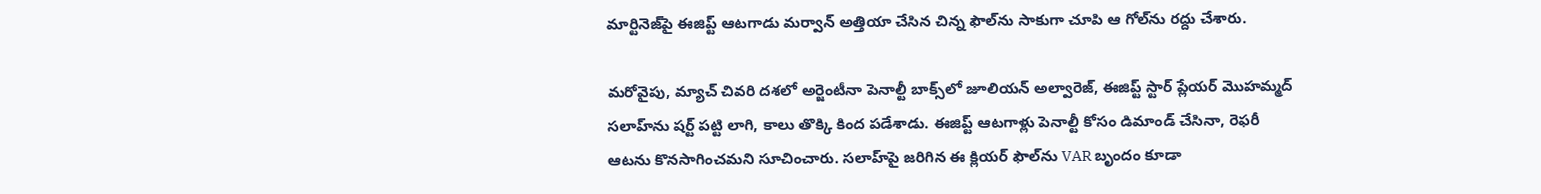మార్టినెజ్‌పై ఈజిప్ట్ ఆటగాడు మర్వాన్ అత్తియా చేసిన చిన్న ఫౌల్‌ను సాకుగా చూపి ఆ గోల్‌ను రద్దు చేశారు.

మరోవైపు, మ్యాచ్ చివరి దశలో అర్జెంటీనా పెనాల్టీ బాక్స్‌లో జూలియన్ అల్వారెజ్, ఈజిప్ట్ స్టార్ ప్లేయర్ మొహమ్మద్ సలాహ్‌ను షర్ట్ పట్టి లాగి, కాలు తొక్కి కింద పడేశాడు. ఈజిప్ట్ ఆటగాళ్లు పెనాల్టీ కోసం డిమాండ్ చేసినా, రెఫరీ ఆటను కొనసాగించమని సూచించారు. సలాహ్‌పై జరిగిన ఈ క్లియర్ ఫౌల్‌ను VAR బృందం కూడా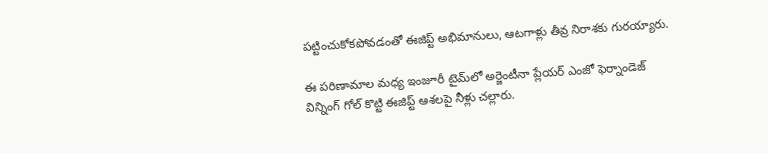పట్టించుకోకపోవడంతో ఈజిప్ట్ అభిమానులు, ఆటగాళ్లు తీవ్ర నిరాశకు గురయ్యారు.

ఈ పరిణామాల మధ్య ఇంజూరీ టైమ్‌లో అర్జెంటీనా ప్లేయర్ ఎంజో ఫెర్నాండెజ్ విన్నింగ్ గోల్ కొట్టి ఈజిప్ట్ ఆశలపై నీళ్లు చల్లారు.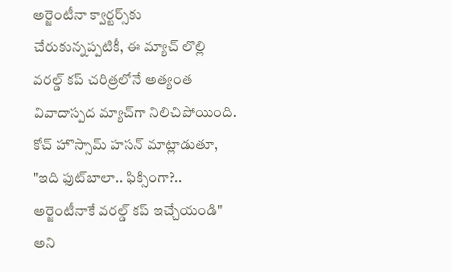అర్జెంటీనా క్వార్టర్స్‌కు చేరుకున్నప్పటికీ, ఈ మ్యాచ్ లొల్లి వరల్డ్ కప్ చరిత్రలోనే అత్యంత వివాదాస్పద మ్యాచ్‌గా నిలిచిపోయింది. కోచ్ హొస్సామ్ హసన్ మాట్లాడుతూ, "ఇది ఫుట్‌బాలా.. ఫిక్సింగా?.. అర్జెంటీనాకే వరల్డ్ కప్ ఇచ్చేయండి" అని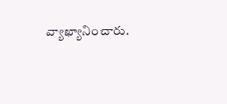వ్యాఖ్యానించారు.